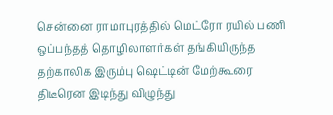சென்னை ராமாபுரத்தில் மெட்ரோ ரயில் பணி ஒப்பந்தத் தொழிலாளர்கள் தங்கியிருந்த தற்காலிக இரும்பு ஷெட்டின் மேற்கூரை திடீரென இடிந்து விழுந்து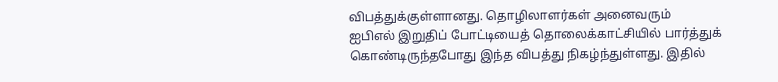விபத்துக்குள்ளானது. தொழிலாளர்கள் அனைவரும்
ஐபிஎல் இறுதிப் போட்டியைத் தொலைக்காட்சியில் பார்த்துக் கொண்டிருந்தபோது இந்த விபத்து நிகழ்ந்துள்ளது. இதில்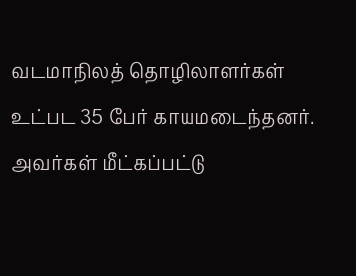வடமாநிலத் தொழிலாளர்கள் உட்பட 35 பேர் காயமடைந்தனர். அவர்கள் மீட்கப்பட்டு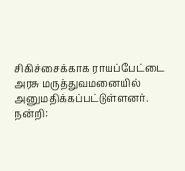சிகிச்சைக்காக ராயப்பேட்டை அரசு மருத்துவமனையில் அனுமதிக்கப்பட்டுள்ளனர்.
நன்றி: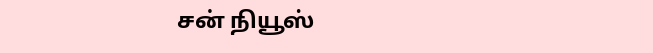சன் நியூஸ்